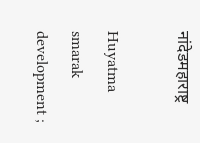नांदेडमहाराष्ट्र

Huyatma smarak development ;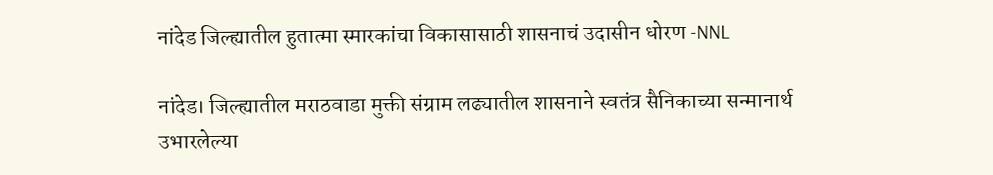नांदेड जिल्ह्यातील हुतात्मा स्मारकांचा विकासासाठी शासनाचं उदासीन धोरण -NNL

नांदेड। जिल्ह्यातील मराठवाडा मुक्ती संग्राम लढ्यातील शासनाने स्वतंत्र सैनिकाच्या सन्मानार्थ उभारलेल्या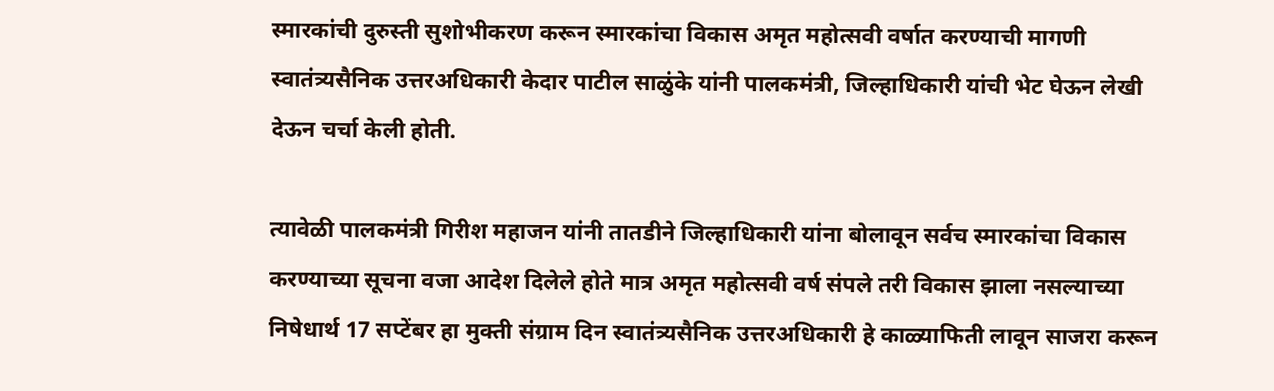स्मारकांची दुरुस्ती सुशोभीकरण करून स्मारकांचा विकास अमृत महोत्सवी वर्षात करण्याची मागणी स्वातंत्र्यसैनिक उत्तरअधिकारी केदार पाटील साळुंके यांनी पालकमंत्री, जिल्हाधिकारी यांची भेट घेऊन लेखी देऊन चर्चा केली होती.

त्यावेळी पालकमंत्री गिरीश महाजन यांनी तातडीने जिल्हाधिकारी यांना बोलावून सर्वच स्मारकांचा विकास करण्याच्या सूचना वजा आदेश दिलेले होते मात्र अमृत महोत्सवी वर्ष संपले तरी विकास झाला नसल्याच्या निषेधार्थ 17 सप्टेंबर हा मुक्ती संग्राम दिन स्वातंत्र्यसैनिक उत्तरअधिकारी हे काळ्याफिती लावून साजरा करून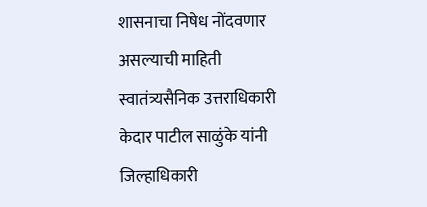शासनाचा निषेध नोंदवणार असल्याची माहिती स्वातंत्र्यसैनिक उत्तराधिकारी केदार पाटील साळुंके यांनी जिल्हाधिकारी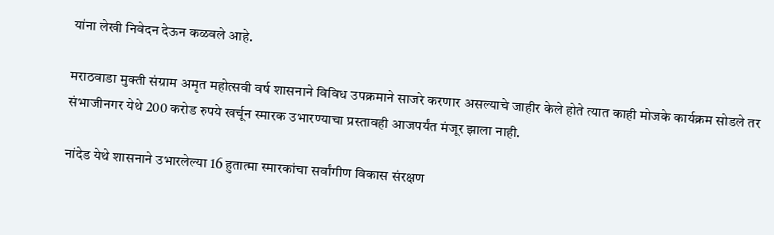यांना लेखी निवेदन देऊन कळवले आहे.

मराठवाडा मुक्ती संग्राम अमृत महोत्सवी वर्ष शासनाने विविध उपक्रमाने साजरे करणार असल्याचे जाहीर केले होते त्यात काही मोजके कार्यक्रम सोडले तर संभाजीनगर येथे 200 करोड रुपये खर्चून स्मारक उभारण्याचा प्रस्तावही आजपर्यंत मंजूर झाला नाही.

नांदेड येथे शासनाने उभारलेल्या 16 हुतात्मा स्मारकांचा सर्वांगीण विकास संरक्षण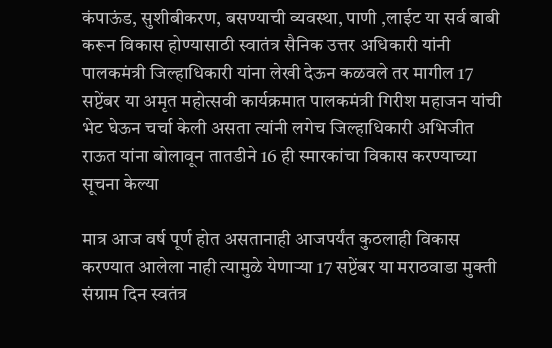कंपाऊंड, सुशीबीकरण, बसण्याची व्यवस्था, पाणी ,लाईट या सर्व बाबी करून विकास होण्यासाठी स्वातंत्र सैनिक उत्तर अधिकारी यांनी पालकमंत्री जिल्हाधिकारी यांना लेखी देऊन कळवले तर मागील 17 सप्टेंबर या अमृत महोत्सवी कार्यक्रमात पालकमंत्री गिरीश महाजन यांची भेट घेऊन चर्चा केली असता त्यांनी लगेच जिल्हाधिकारी अभिजीत राऊत यांना बोलावून तातडीने 16 ही स्मारकांचा विकास करण्याच्या सूचना केल्या

मात्र आज वर्ष पूर्ण होत असतानाही आजपर्यंत कुठलाही विकास करण्यात आलेला नाही त्यामुळे येणाऱ्या 17 सप्टेंबर या मराठवाडा मुक्ती संग्राम दिन स्वतंत्र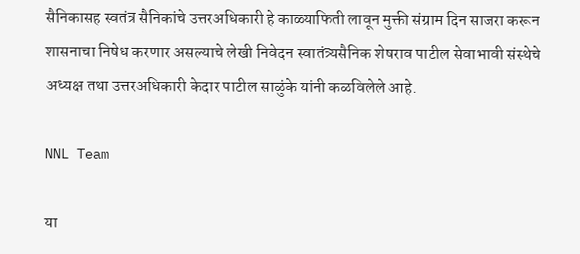सैनिकासह स्वतंत्र सैनिकांचे उत्तरअधिकारी हे काळ्याफिती लावून मुक्ती संग्राम दिन साजरा करून शासनाचा निषेध करणार असल्याचे लेखी निवेदन स्वातंत्र्यसैनिक शेषराव पाटील सेवाभावी संस्थेचे अध्यक्ष तथा उत्तरअधिकारी केदार पाटील साळुंके यांनी कळविलेले आहे.

NNL Team

या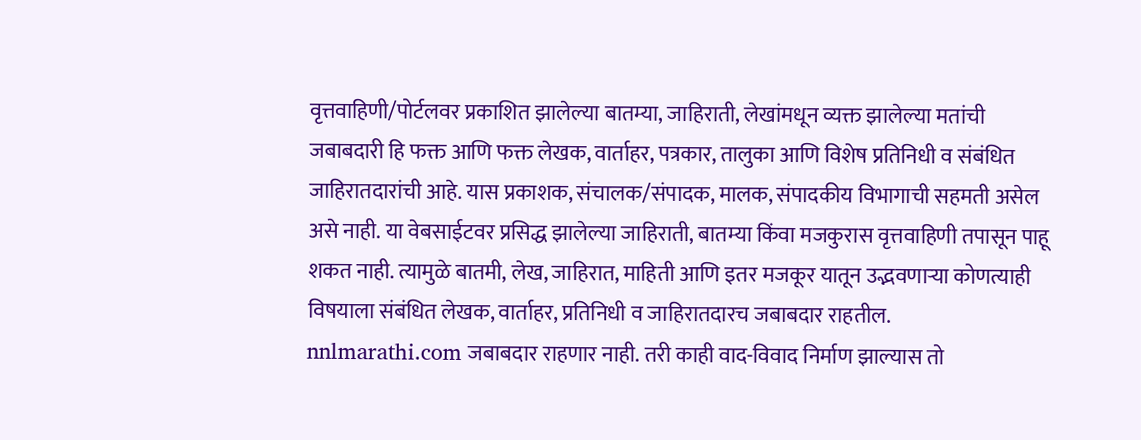वृत्तवाहिणी/पोर्टलवर प्रकाशित झालेल्या बातम्या, जाहिराती, लेखांमधून व्यक्त झालेल्या मतांची जबाबदारी हि फक्त आणि फक्त लेखक, वार्ताहर, पत्रकार, तालुका आणि विशेष प्रतिनिधी व संबंधित जाहिरातदारांची आहे. यास प्रकाशक, संचालक/संपादक, मालक, संपादकीय विभागाची सहमती असेल असे नाही. या वेबसाईटवर प्रसिद्ध झालेल्या जाहिराती, बातम्या किंवा मजकुरास वृत्तवाहिणी तपासून पाहू शकत नाही. त्यामुळे बातमी, लेख, जाहिरात, माहिती आणि इतर मजकूर यातून उद्भवणाऱ्या कोणत्याही विषयाला संबंधित लेखक, वार्ताहर, प्रतिनिधी व जाहिरातदारच जबाबदार राहतील. nnlmarathi.com जबाबदार राहणार नाही. तरी काही वाद-विवाद निर्माण झाल्यास तो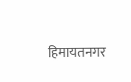हिमायतनगर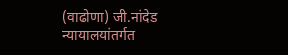(वाढोणा) जी.नांदेड न्यायालयांतर्गत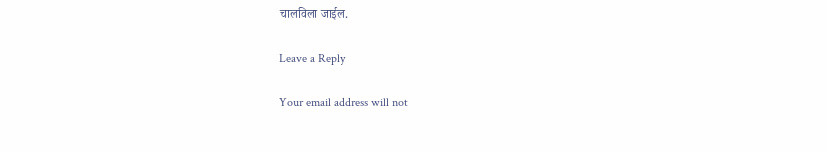चालविला जाईल.

Leave a Reply

Your email address will not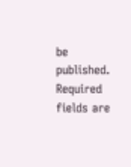be published. Required fields are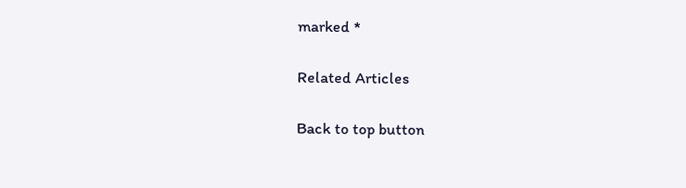marked *

Related Articles

Back to top button